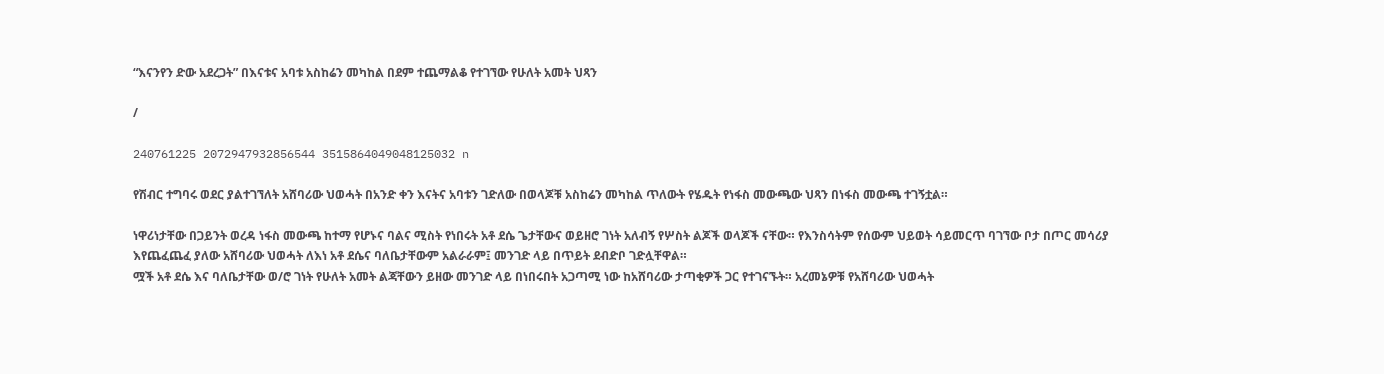“እናንየን ድው አደረጋት” በእናቱና አባቱ አስከሬን መካከል በደም ተጨማልቆ የተገኘው የሁለት አመት ህጻን

/

240761225 2072947932856544 3515864049048125032 n

የሽብር ተግባሩ ወደር ያልተገኘለት አሸባሪው ህወሓት በአንድ ቀን እናትና አባቱን ገድለው በወላጆቹ አስከሬን መካከል ጥለውት የሄዱት የነፋስ መውጫው ህጻን በነፋስ መውጫ ተገኝቷል።

ነዋሪነታቸው በጋይንት ወረዳ ነፋስ መውጫ ከተማ የሆኑና ባልና ሚስት የነበሩት አቶ ደሴ ጌታቸውና ወይዘሮ ገነት አለብኝ የሦስት ልጆች ወላጆች ናቸው። የእንስሳትም የሰውም ህይወት ሳይመርጥ ባገኘው ቦታ በጦር መሳሪያ እየጨፈጨፈ ያለው አሸባሪው ህወሓት ለእነ አቶ ደሴና ባለቤታቸውም አልራራም፤ መንገድ ላይ በጥይት ደብድቦ ገድሏቸዋል።
ሟች አቶ ደሴ እና ባለቤታቸው ወ/ሮ ገነት የሁለት አመት ልጃቸውን ይዘው መንገድ ላይ በነበሩበት አጋጣሚ ነው ከአሸባሪው ታጣቂዎች ጋር የተገናኙት። አረመኔዎቹ የአሸባሪው ህወሓት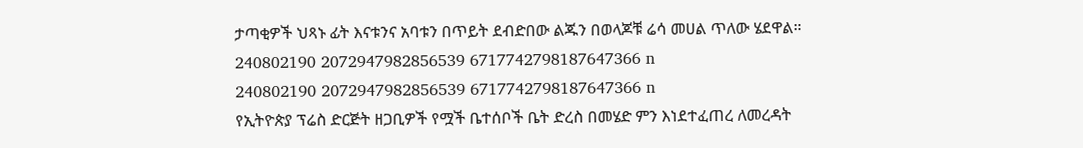ታጣቂዎች ህጻኑ ፊት እናቱንና አባቱን በጥይት ደብድበው ልጁን በወላጆቹ ሬሳ መሀል ጥለው ሄደዋል።
240802190 2072947982856539 6717742798187647366 n
240802190 2072947982856539 6717742798187647366 n
የኢትዮጵያ ፕሬስ ድርጅት ዘጋቢዎች የሟች ቤተሰቦች ቤት ድረስ በመሄድ ምን እነደተፈጠረ ለመረዳት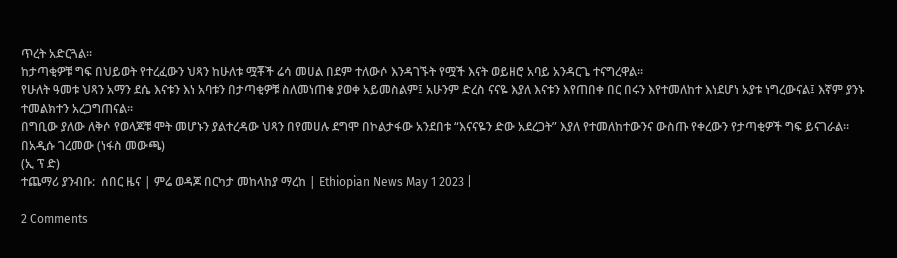ጥረት አድርጓል።
ከታጣቂዎቹ ግፍ በህይወት የተረፈውን ህጻን ከሁለቱ ሟቾች ሬሳ መሀል በደም ተለውሶ እንዳገኙት የሟች እናት ወይዘሮ አባይ አንዳርጌ ተናግረዋል፡፡
የሁለት ዓመቱ ህጻን አማን ደሴ እናቱን እነ አባቱን በታጣቂዎቹ ስለመነጠቁ ያወቀ አይመስልም፤ አሁንም ድረስ ናናዬ እያለ እናቱን እየጠበቀ በር በሩን እየተመለከተ እነደሆነ አያቱ ነግረውናል፤ እኛም ያንኑ ተመልክተን አረጋግጠናል።
በግቢው ያለው ለቅሶ የወላጆቹ ሞት መሆኑን ያልተረዳው ህጻን በየመሀሉ ደግሞ በኮልታፋው አንደበቱ “እናናዬን ድው አደረጋት” እያለ የተመለከተውንና ውስጡ የቀረውን የታጣቂዎች ግፍ ይናገራል።
በአዲሱ ገረመው (ነፋስ መውጫ)
(ኢ ፕ ድ)
ተጨማሪ ያንብቡ:  ሰበር ዜና | ምሬ ወዳጆ በርካታ መከላከያ ማረከ | Ethiopian News May 1 2023 |

2 Comments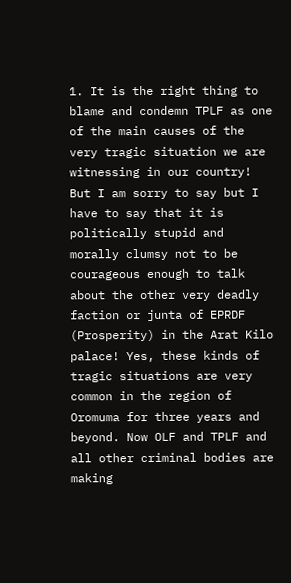1. It is the right thing to blame and condemn TPLF as one of the main causes of the very tragic situation we are witnessing in our country! But I am sorry to say but I have to say that it is politically stupid and morally clumsy not to be courageous enough to talk about the other very deadly faction or junta of EPRDF (Prosperity) in the Arat Kilo palace! Yes, these kinds of tragic situations are very common in the region of Oromuma for three years and beyond. Now OLF and TPLF and all other criminal bodies are making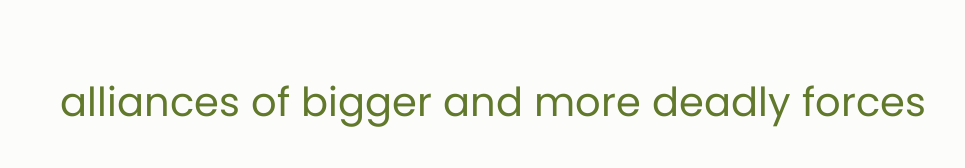alliances of bigger and more deadly forces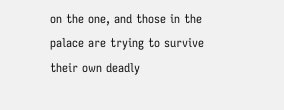on the one, and those in the palace are trying to survive their own deadly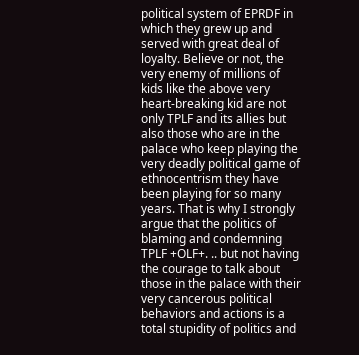political system of EPRDF in which they grew up and served with great deal of loyalty. Believe or not, the very enemy of millions of kids like the above very heart-breaking kid are not only TPLF and its allies but also those who are in the palace who keep playing the very deadly political game of ethnocentrism they have been playing for so many years. That is why I strongly argue that the politics of blaming and condemning TPLF +OLF+. .. but not having the courage to talk about those in the palace with their very cancerous political behaviors and actions is a total stupidity of politics and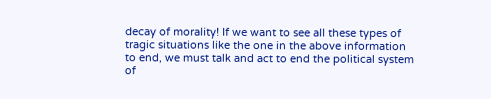decay of morality! If we want to see all these types of tragic situations like the one in the above information to end, we must talk and act to end the political system of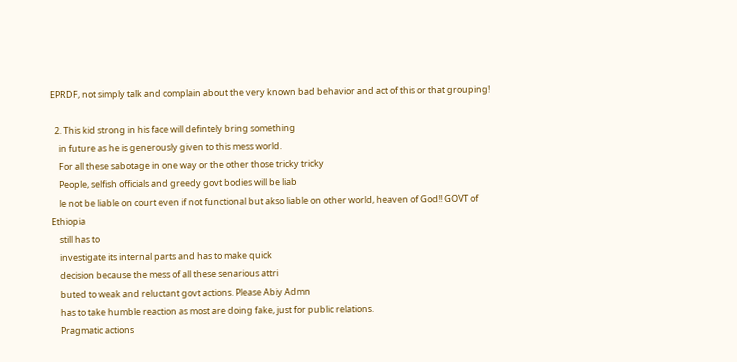EPRDF, not simply talk and complain about the very known bad behavior and act of this or that grouping!

  2. This kid strong in his face will defintely bring something
    in future as he is generously given to this mess world.
    For all these sabotage in one way or the other those tricky tricky
    People, selfish officials and greedy govt bodies will be liab
    le not be liable on court even if not functional but akso liable on other world, heaven of God!! GOVT of Ethiopia
    still has to
    investigate its internal parts and has to make quick
    decision because the mess of all these senarious attri
    buted to weak and reluctant govt actions. Please Abiy Admn
    has to take humble reaction as most are doing fake, just for public relations.
    Pragmatic actions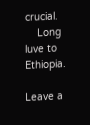crucial.
    Long luve to Ethiopia.

Leave a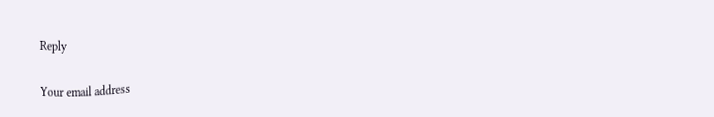Reply

Your email address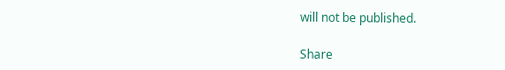will not be published.

Share